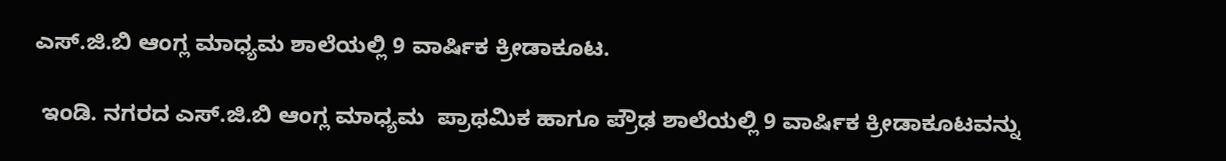ಎಸ್.ಜಿ.ಬಿ ಆಂಗ್ಲ ಮಾಧ್ಯಮ ಶಾಲೆಯಲ್ಲಿ 9 ವಾರ್ಷಿಕ ಕ್ರೀಡಾಕೂಟ.

 ಇಂಡಿ. ನಗರದ ಎಸ್.ಜಿ.ಬಿ ಆಂಗ್ಲ ಮಾಧ್ಯಮ  ಪ್ರಾಥಮಿಕ ಹಾಗೂ ಪ್ರೌಢ ಶಾಲೆಯಲ್ಲಿ 9 ವಾರ್ಷಿಕ ಕ್ರೀಡಾಕೂಟವನ್ನು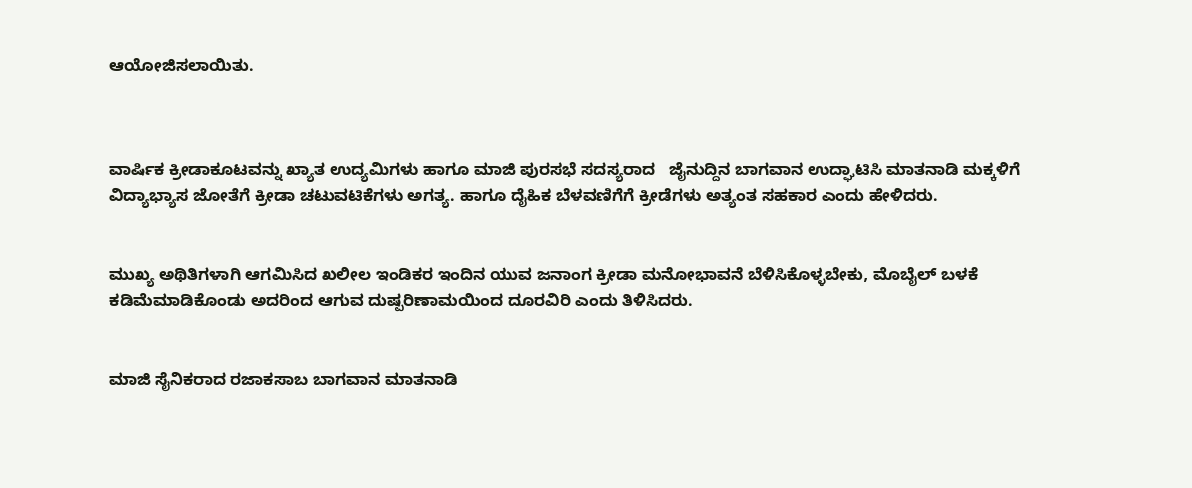ಆಯೋಜಿಸಲಾಯಿತು.



ವಾರ್ಷಿಕ ಕ್ರೀಡಾಕೂಟವನ್ನು ಖ್ಯಾತ ಉದ್ಯಮಿಗಳು ಹಾಗೂ ಮಾಜಿ ಪುರಸಭೆ ಸದಸ್ಯರಾದ   ಜೈನುದ್ದಿನ ಬಾಗವಾನ ಉದ್ಘಾಟಿಸಿ ಮಾತನಾಡಿ ಮಕ್ಕಳಿಗೆ ವಿದ್ಯಾಭ್ಯಾಸ ಜೋತೆಗೆ ಕ್ರೀಡಾ ಚಟುವಟಿಕೆಗಳು ಅಗತ್ಯ. ಹಾಗೂ ದೈಹಿಕ ಬೆಳವಣಿಗೆಗೆ ಕ್ರೀಡೆಗಳು ಅತ್ಯಂತ ಸಹಕಾರ ಎಂದು ಹೇಳಿದರು.


ಮುಖ್ಯ ಅಥಿತಿಗಳಾಗಿ ಆಗಮಿಸಿದ ಖಲೀಲ ಇಂಡಿಕರ ಇಂದಿನ ಯುವ ಜನಾಂಗ ಕ್ರೀಡಾ ಮನೋಭಾವನೆ ಬೆಳಿಸಿಕೊಳ್ಳಬೇಕು, ಮೊಬೈಲ್‌ ಬಳಕೆ ಕಡಿಮೆಮಾಡಿಕೊಂಡು ಅದರಿಂದ ಆಗುವ ದುಷ್ಪರಿಣಾಮಯಿಂದ ದೂರವಿರಿ ಎಂದು ತಿಳಿಸಿದರು.


ಮಾಜಿ ಸೈನಿಕರಾದ ರಜಾಕಸಾಬ ಬಾಗವಾನ ಮಾತನಾಡಿ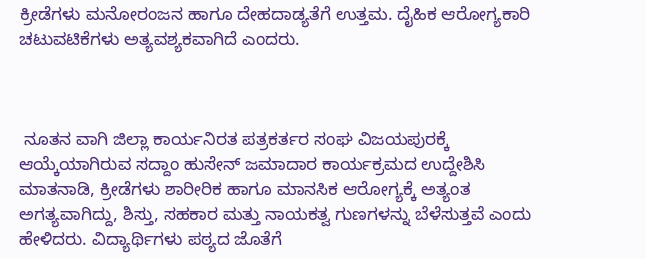ಕ್ರೀಡೆಗಳು ಮನೋರಂಜನ ಹಾಗೂ ದೇಹದಾಡ್ಯತೆಗೆ ಉತ್ತಮ. ದೈಹಿಕ ಆರೋಗ್ಯಕಾರಿ ಚಟುವಟಿಕೆಗಳು ಅತ್ಯವಶ್ಯಕವಾಗಿದೆ ಎಂದರು.



 ನೂತನ ವಾಗಿ ಜಿಲ್ಲಾ ಕಾರ್ಯನಿರತ ಪತ್ರಕರ್ತರ ಸಂಘ ವಿಜಯಪುರಕ್ಕೆ ಆಯ್ಕೆಯಾಗಿರುವ ಸದ್ದಾಂ ಹುಸೇನ್‌ ಜಮಾದಾರ ಕಾರ್ಯಕ್ರಮದ ಉದ್ದೇಶಿಸಿ   ಮಾತನಾಡಿ, ಕ್ರೀಡೆಗಳು ಶಾರೀರಿಕ ಹಾಗೂ ಮಾನಸಿಕ ಆರೋಗ್ಯಕ್ಕೆ ಅತ್ಯಂತ ಅಗತ್ಯವಾಗಿದ್ದು, ಶಿಸ್ತು, ಸಹಕಾರ ಮತ್ತು ನಾಯಕತ್ವ ಗುಣಗಳನ್ನು ಬೆಳೆಸುತ್ತವೆ ಎಂದು ಹೇಳಿದರು. ವಿದ್ಯಾರ್ಥಿಗಳು ಪಠ್ಯದ ಜೊತೆಗೆ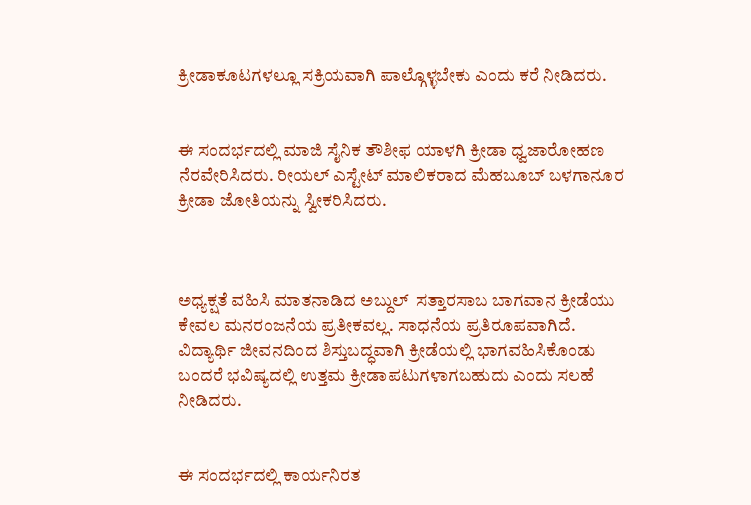ಕ್ರೀಡಾಕೂಟಗಳಲ್ಲೂ ಸಕ್ರಿಯವಾಗಿ ಪಾಲ್ಗೊಳ್ಳಬೇಕು ಎಂದು ಕರೆ ನೀಡಿದರು.


ಈ ಸಂದರ್ಭದಲ್ಲಿ ಮಾಜಿ ಸೈನಿಕ ತೌಶೀಫ ಯಾಳಗಿ ಕ್ರೀಡಾ ಧ್ವಜಾರೋಹಣ ನೆರವೇರಿಸಿದರು. ರೀಯಲ್ ಎಸ್ಟೇಟ್ ಮಾಲಿಕರಾದ ಮೆಹಬೂಬ್ ಬಳಗಾನೂರ ಕ್ರೀಡಾ ಜೋತಿಯನ್ನು ಸ್ವೀಕರಿಸಿದರು.



ಅಧ್ಯಕ್ಷತೆ ವಹಿಸಿ ಮಾತನಾಡಿದ ಅಬ್ದುಲ್  ಸತ್ತಾರಸಾಬ ಬಾಗವಾನ ಕ್ರೀಡೆಯು ಕೇವಲ ಮನರಂಜನೆಯ ಪ್ರತೀಕವಲ್ಲ. ಸಾಧನೆಯ ಪ್ರತಿರೂಪವಾಗಿದೆ. ವಿದ್ಯಾರ್ಥಿ ಜೀವನದಿಂದ ಶಿಸ್ತುಬದ್ಧವಾಗಿ ಕ್ರೀಡೆಯಲ್ಲಿ ಭಾಗವಹಿಸಿಕೊಂಡು ಬಂದರೆ ಭವಿಷ್ಯದಲ್ಲಿ ಉತ್ತಮ ಕ್ರೀಡಾಪಟುಗಳಾಗಬಹುದು ಎಂದು ಸಲಹೆ ನೀಡಿದರು.


ಈ ಸಂದರ್ಭದಲ್ಲಿ ಕಾರ್ಯನಿರತ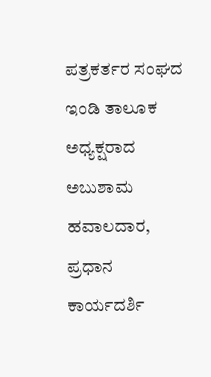ಪತ್ರಕರ್ತರ ಸಂಘದ ಇಂಡಿ ತಾಲೂಕ ಅಧ್ಯಕ್ಷರಾದ ಅಬುಶಾಮ ಹವಾಲದಾರ, ಪ್ರಧಾನ ಕಾರ್ಯದರ್ಶಿ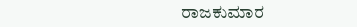ರಾಜಕುಮಾರ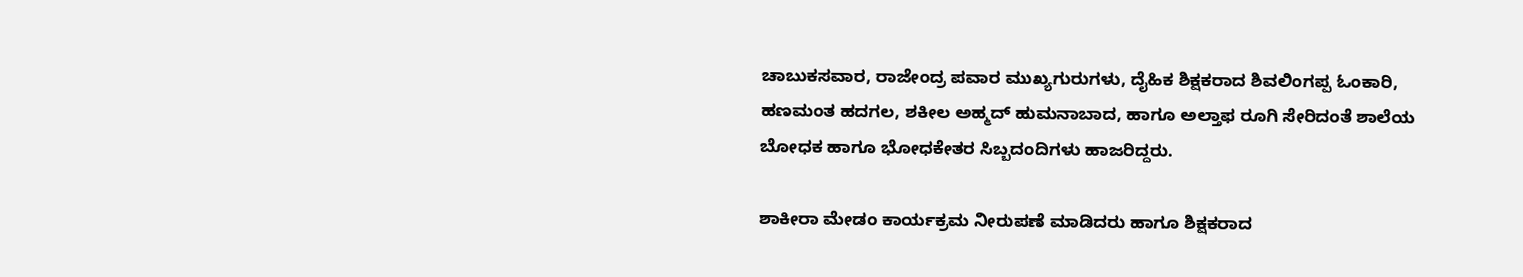ಚಾಬುಕಸವಾರ, ರಾಜೇಂದ್ರ ಪವಾರ ಮುಖ್ಯಗುರುಗಳು, ದೈಹಿಕ ಶಿಕ್ಷಕರಾದ ಶಿವಲಿಂಗಪ್ಪ ಓಂಕಾರಿ, ಹಣಮಂತ ಹದಗಲ, ಶಕೀಲ ಅಹ್ಮದ್ ಹುಮನಾಬಾದ, ಹಾಗೂ ಅಲ್ತಾಫ ರೂಗಿ ಸೇರಿದಂತೆ ಶಾಲೆಯ  ಬೋಧಕ ಹಾಗೂ ಭೋಧಕೇತರ ಸಿಬ್ಬದಂದಿಗಳು ಹಾಜರಿದ್ದರು.

ಶಾಕೀರಾ ಮೇಡಂ ಕಾರ್ಯಕ್ರಮ ನೀರುಪಣೆ ಮಾಡಿದರು ಹಾಗೂ ಶಿಕ್ಷಕರಾದ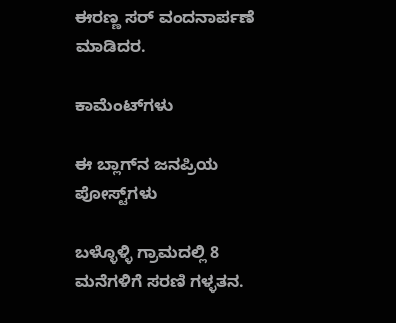ಈರಣ್ಣ ಸರ್ ವಂದನಾರ್ಪಣೆ ಮಾಡಿದರ.

ಕಾಮೆಂಟ್‌ಗಳು

ಈ ಬ್ಲಾಗ್‌ನ ಜನಪ್ರಿಯ ಪೋಸ್ಟ್‌ಗಳು

ಬಳ್ಳೊಳ್ಳಿ ಗ್ರಾಮದಲ್ಲಿ 8 ಮನೆಗಳಿಗೆ ಸರಣಿ ಗಳ್ಳತನ.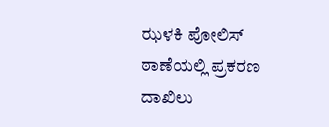ಝಳಕಿ ಪೋಲಿಸ್ ಠಾಣೆಯಲ್ಲಿ ಪ್ರಕರಣ ದಾಖಿಲು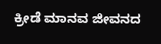ಕ್ರೀಡೆ ಮಾನವ ಜೀವನದ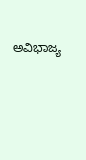ಅವಿಭಾಜ್ಯ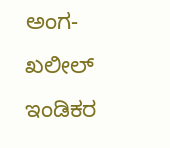ಅಂಗ-ಖಲೀಲ್ ಇಂಡಿಕರ